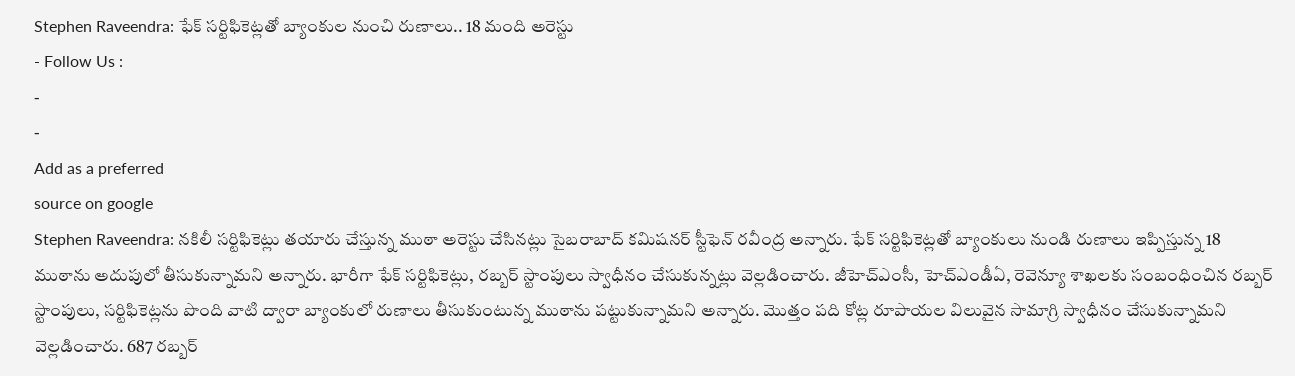Stephen Raveendra: ఫేక్ సర్టిఫికెట్లతో బ్యాంకుల నుంచి రుణాలు.. 18 మంది అరెస్టు
- Follow Us :
-
-
Add as a preferred
source on google
Stephen Raveendra: నకిలీ సర్టిఫికెట్లు తయారు చేస్తున్న ముఠా అరెస్టు చేసినట్లు సైబరాబాద్ కమిషనర్ స్టీఫెన్ రవీంద్ర అన్నారు. ఫేక్ సర్టిఫికెట్లతో బ్యాంకులు నుండి రుణాలు ఇప్పిస్తున్న 18 ముఠాను అదుపులో తీసుకున్నామని అన్నారు. భారీగా ఫేక్ సర్టిఫికెట్లు, రబ్బర్ స్టాంపులు స్వాధీనం చేసుకున్నట్లు వెల్లడించారు. జీహెచ్ఎంసీ, హెచ్ఎండీఏ, రెవెన్యూ శాఖలకు సంబంధించిన రబ్బర్ స్టాంపులు, సర్టిఫికెట్లను పొంది వాటి ద్వారా బ్యాంకులో రుణాలు తీసుకుంటున్న ముఠాను పట్టుకున్నామని అన్నారు. మొత్తం పది కోట్ల రూపాయల విలువైన సామాగ్రి స్వాధీనం చేసుకున్నామని వెల్లడించారు. 687 రబ్బర్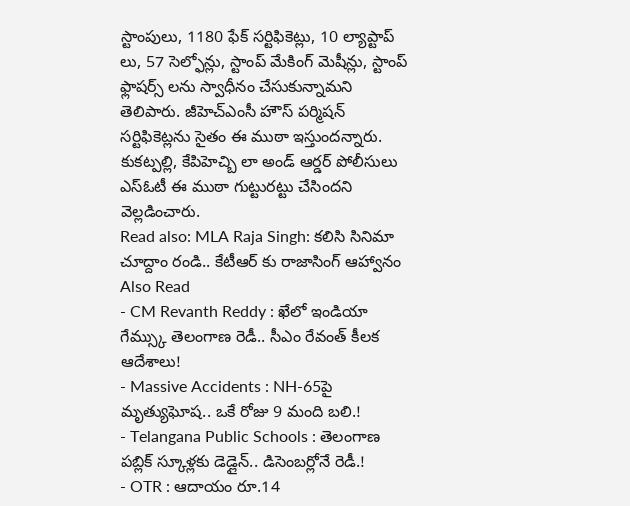స్టాంపులు, 1180 ఫేక్ సర్టిఫికెట్లు, 10 ల్యాప్టాప్ లు, 57 సెల్ఫోన్లు, స్టాంప్ మేకింగ్ మెషీన్లు, స్టాంప్ ఫ్లాషర్స్ లను స్వాధీనం చేసుకున్నామని తెలిపారు. జీహెచ్ఎంసీ హౌస్ పర్మిషన్ సర్టిఫికెట్లను సైతం ఈ ముఠా ఇస్తుందన్నారు. కుకట్పల్లి, కేపిహెచ్బి లా అండ్ ఆర్డర్ పోలీసులు ఎస్ఓటీ ఈ ముఠా గుట్టురట్టు చేసిందని వెల్లడించారు.
Read also: MLA Raja Singh: కలిసి సినిమా చూద్దాం రండి.. కేటీఆర్ కు రాజాసింగ్ ఆహ్వానం
Also Read
- CM Revanth Reddy : ఖేలో ఇండియా గేమ్స్కు తెలంగాణ రెడీ.. సీఎం రేవంత్ కీలక ఆదేశాలు!
- Massive Accidents : NH-65పై మృత్యుఘోష.. ఒకే రోజు 9 మంది బలి.!
- Telangana Public Schools : తెలంగాణ పబ్లిక్ స్కూళ్లకు డెడ్లైన్.. డిసెంబర్లోనే రెడీ.!
- OTR : ఆదాయం రూ.14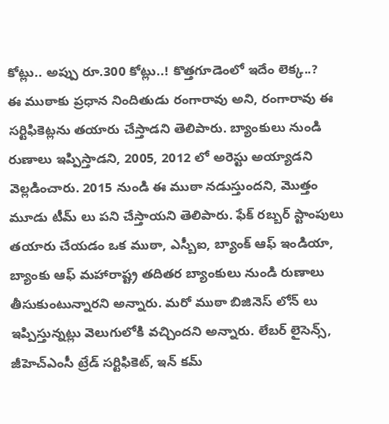కోట్లు.. అప్పు రూ.300 కోట్లు..! కొత్తగూడెంలో ఇదేం లెక్క..?
ఈ ముఠాకు ప్రధాన నిందితుడు రంగారావు అని, రంగారావు ఈ సర్టిఫికెట్లను తయారు చేస్తాడని తెలిపారు. బ్యాంకులు నుండి రుణాలు ఇప్పిస్తాడని, 2005, 2012 లో అరెస్టు అయ్యాడని వెల్లడించారు. 2015 నుండి ఈ ముఠా నడుస్తుందని, మొత్తం మూడు టీమ్ లు పని చేస్తాయని తెలిపారు. ఫేక్ రబ్బర్ స్టాంపులు తయారు చేయడం ఒక ముఠా, ఎస్బీఐ, బ్యాంక్ ఆఫ్ ఇండియా, బ్యాంకు ఆఫ్ మహారాష్ట్ర తదితర బ్యాంకులు నుండి రుణాలు తీసుకుంటున్నారని అన్నారు. మరో ముఠా బిజినెస్ లోన్ లు ఇప్పిస్తున్నట్లు వెలుగులోకి వచ్చిందని అన్నారు. లేబర్ లైసెన్స్, జీహెచ్ఎంసీ ట్రేడ్ సర్టిఫికెట్, ఇన్ కమ్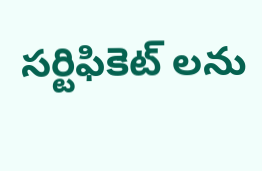సర్టిఫికెట్ లను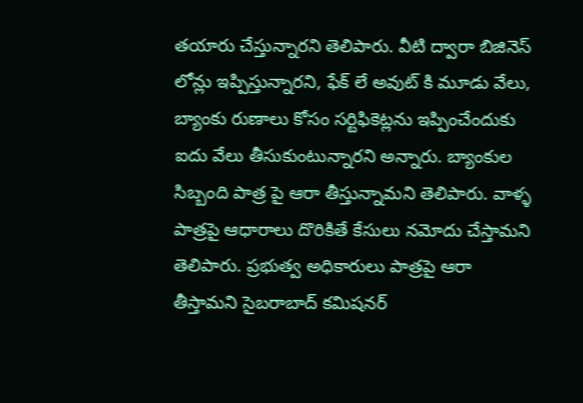తయారు చేస్తున్నారని తెలిపారు. వీటి ద్వారా బిజినెస్ లోన్లు ఇప్పిస్తున్నారని, ఫేక్ లే అవుట్ కి మూడు వేలు, బ్యాంకు రుణాలు కోసం సర్టిఫికెట్లను ఇప్పించేందుకు ఐదు వేలు తీసుకుంటున్నారని అన్నారు. బ్యాంకుల సిబ్బంది పాత్ర పై ఆరా తీస్తున్నామని తెలిపారు. వాళ్ళ పాత్రపై ఆధారాలు దొరికితే కేసులు నమోదు చేస్తామని తెలిపారు. ప్రభుత్వ అధికారులు పాత్రపై ఆరా తీస్తామని సైబరాబాద్ కమిషనర్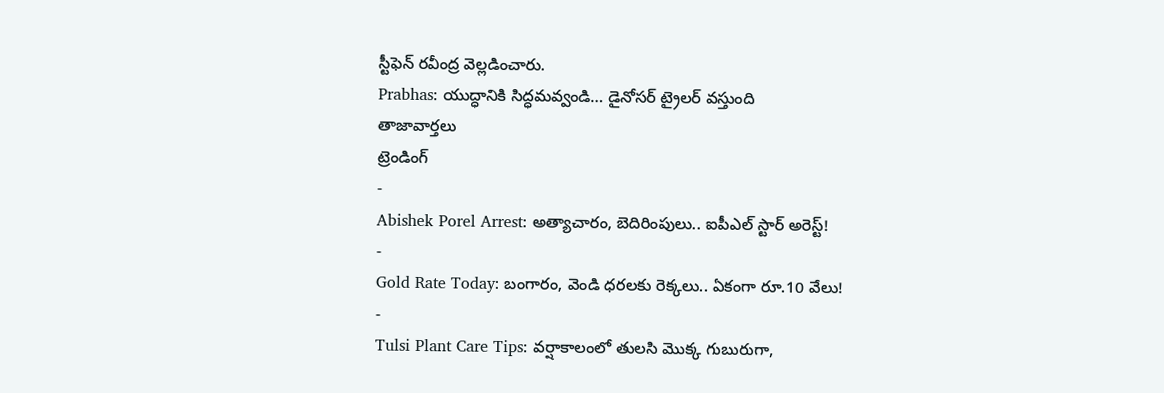స్టీఫెన్ రవీంద్ర వెల్లడించారు.
Prabhas: యుద్ధానికి సిద్ధమవ్వండి… డైనోసర్ ట్రైలర్ వస్తుంది
తాజావార్తలు
ట్రెండింగ్
-
Abishek Porel Arrest: అత్యాచారం, బెదిరింపులు.. ఐపీఎల్ స్టార్ అరెస్ట్!
-
Gold Rate Today: బంగారం, వెండి ధరలకు రెక్కలు.. ఏకంగా రూ.10 వేలు!
-
Tulsi Plant Care Tips: వర్షాకాలంలో తులసి మొక్క గుబురుగా,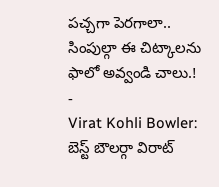పచ్చగా పెరగాలా.. సింపుల్గా ఈ చిట్కాలను ఫాలో అవ్వండి చాలు.!
-
Virat Kohli Bowler: బెస్ట్ బౌలర్గా విరాట్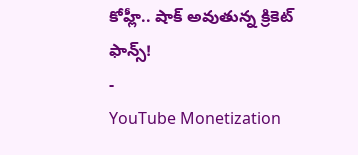కోహ్లీ.. షాక్ అవుతున్న క్రికెట్ ఫాన్స్!
-
YouTube Monetization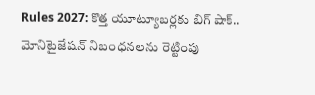Rules 2027: కొత్త యూట్యూబర్లకు బిగ్ షాక్.. మోనిటైజేషన్ నిబంధనలను రెట్టింపు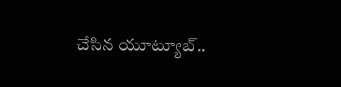చేసిన యూట్యూబ్..